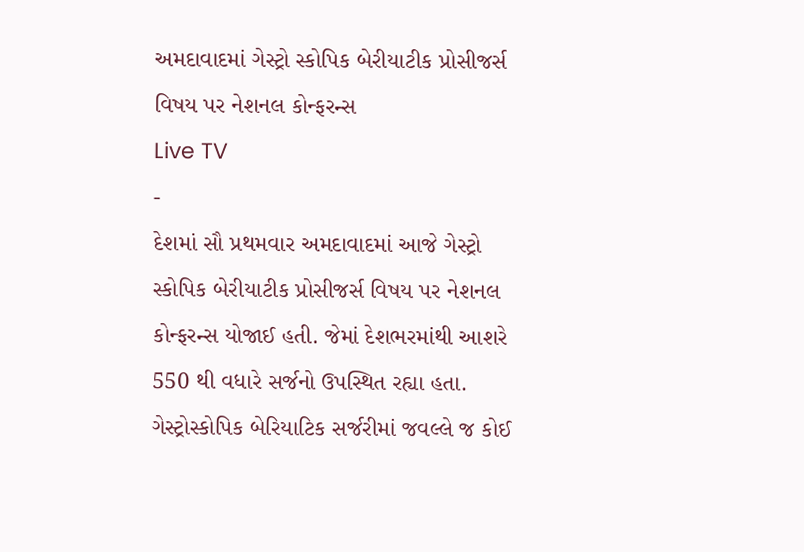અમદાવાદમાં ગેસ્ટ્રો સ્કોપિક બેરીયાટીક પ્રોસીજર્સ વિષય પર નેશનલ કોન્ફરન્સ
Live TV
-
દેશમાં સૌ પ્રથમવાર અમદાવાદમાં આજે ગેસ્ટ્રો સ્કોપિક બેરીયાટીક પ્રોસીજર્સ વિષય પર નેશનલ કોન્ફરન્સ યોજાઈ હતી. જેમાં દેશભરમાંથી આશરે 550 થી વધારે સર્જનો ઉપસ્થિત રહ્યા હતા. ગેસ્ટ્રોસ્કોપિક બેરિયાટિક સર્જરીમાં જવલ્લે જ કોઈ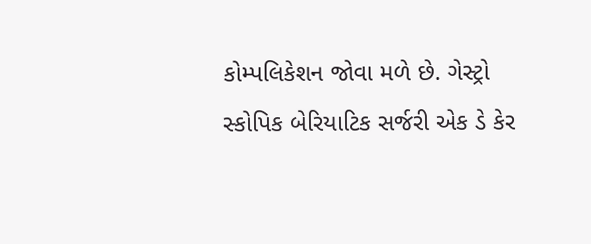કોમ્પલિકેશન જોવા મળે છે. ગેસ્ટ્રો સ્કોપિક બેરિયાટિક સર્જરી એક ડે કેર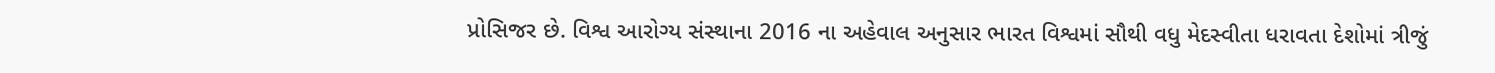પ્રોસિજર છે. વિશ્વ આરોગ્ય સંસ્થાના 2016 ના અહેવાલ અનુસાર ભારત વિશ્વમાં સૌથી વધુ મેદસ્વીતા ધરાવતા દેશોમાં ત્રીજું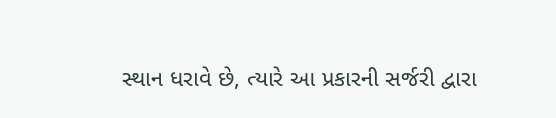સ્થાન ધરાવે છે, ત્યારે આ પ્રકારની સર્જરી દ્વારા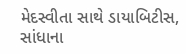મેદસ્વીતા સાથે ડાયાબિટીસ, સાંધાના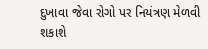દુખાવા જેવા રોગો પર નિયંત્રણ મેળવી શકાશે